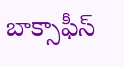బాక్సాఫీస్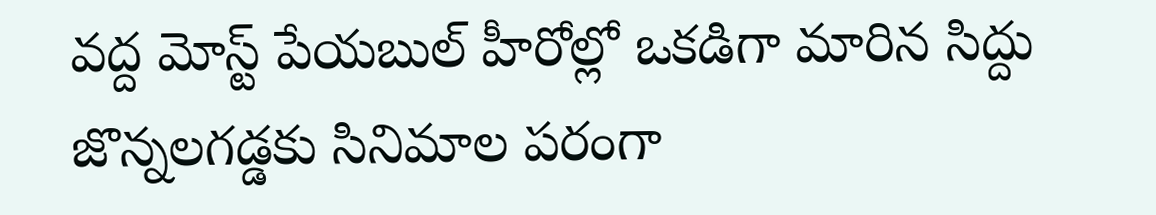వద్ద మోస్ట్ పేయబుల్ హీరోల్లో ఒకడిగా మారిన సిద్దు జొన్నలగడ్డకు సినిమాల పరంగా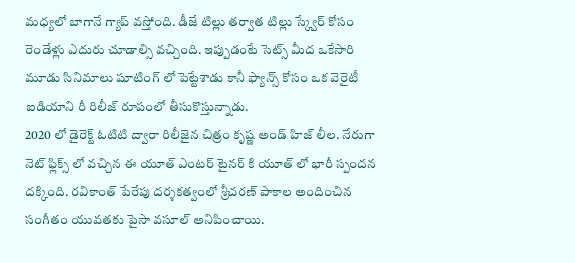మధ్యలో బాగానే గ్యాప్ వస్తోంది. డీజే టిల్లు తర్వాత టిల్లు స్క్వేర్ కోసం రెండేళ్లు ఎదురు చూడాల్సి వచ్చింది. ఇప్పుడంటే సెట్స్ మీద ఒకేసారి మూడు సినిమాలు షూటింగ్ లో పెట్టేశాడు కానీ ఫ్యాన్స్ కోసం ఒక వెరైటీ ఐడియాని రీ రిలీజ్ రూపంలో తీసుకొస్తున్నాడు.
2020 లో డైరెక్ట్ ఓటిటి ద్వారా రిలీజైన చిత్రం కృష్ణ అండ్ హిజ్ లీల. నేరుగా నెట్ ఫ్లిక్స్ లో వచ్చిన ఈ యూత్ ఎంటర్ టైనర్ కి యూత్ లో భారీ స్పందన దక్కింది. రవికాంత్ పేరేపు దర్శకత్వంలో శ్రీచరణ్ పాకాల అందించిన సంగీతం యువతకు పైసా వసూల్ అనిపించాయి.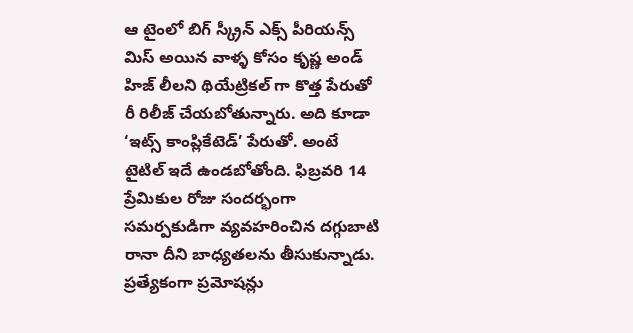ఆ టైంలో బిగ్ స్క్రీన్ ఎక్స్ పీరియన్స్ మిస్ అయిన వాళ్ళ కోసం కృష్ణ అండ్ హిజ్ లీలని థియేట్రికల్ గా కొత్త పేరుతో రీ రిలీజ్ చేయబోతున్నారు. అది కూడా ‘ఇట్స్ కాంప్లికేటెడ్’ పేరుతో. అంటే టైటిల్ ఇదే ఉండబోతోంది. ఫిబ్రవరి 14 ప్రేమికుల రోజు సందర్భంగా సమర్పకుడిగా వ్యవహరించిన దగ్గుబాటి రానా దీని బాధ్యతలను తీసుకున్నాడు.
ప్రత్యేకంగా ప్రమోషన్లు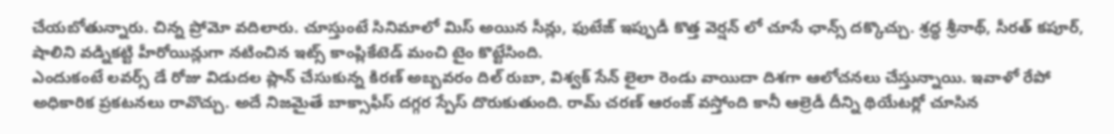చేయబోతున్నారు. చిన్న ప్రోమో వదిలారు. చూస్తుంటే సినిమాలో మిస్ అయిన సీన్లు, ఫుటేజ్ ఇప్పుడీ కొత్త వెర్షన్ లో చూసే ఛాన్స్ దక్కొచ్చు. శ్రద్ధ శ్రీనాథ్, సీరత్ కపూర్, షాలిని వడ్నికట్టి హీరోయిన్లుగా నటించిన ఇట్స్ కాంప్లికేటెడ్ మంచి టైం కొట్టేసింది.
ఎందుకంటే లవర్స్ డే రోజు విడుదల ప్లాన్ చేసుకున్న కిరణ్ అబ్బవరం దిల్ రుబా, విశ్వక్ సేన్ లైలా రెండు వాయిదా దిశగా ఆలోచనలు చేస్తున్నాయి. ఇవాళో రేపో అధికారిక ప్రకటనలు రావొచ్చు. అదే నిజమైతే బాక్సాఫీస్ దగ్గర స్పేస్ దొరుకుతుంది. రామ్ చరణ్ ఆరంజ్ వస్తోంది కానీ ఆల్రెడీ దీన్ని థియేటర్లో చూసిన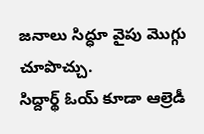జనాలు సిద్ధూ వైపు మొగ్గు చూపొచ్చు.
సిద్దార్థ్ ఓయ్ కూడా ఆల్రెడీ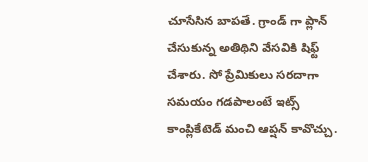చూసేసిన బాపతే. గ్రాండ్ గా ప్లాన్ చేసుకున్న అతిథిని వేసవికి షిఫ్ట్ చేశారు. సో ప్రేమికులు సరదాగా సమయం గడపాలంటే ఇట్స్ కాంప్లికేటెడ్ మంచి ఆప్షన్ కావొచ్చు.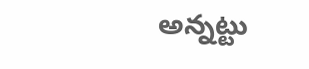అన్నట్టు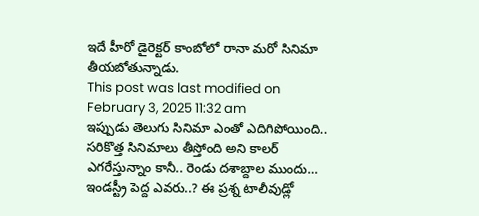ఇదే హీరో డైరెక్టర్ కాంబోలో రానా మరో సినిమా తీయబోతున్నాడు.
This post was last modified on February 3, 2025 11:32 am
ఇప్పుడు తెలుగు సినిమా ఎంతో ఎదిగిపోయింది.. సరికొత్త సినిమాలు తీస్తోంది అని కాలర్ ఎగరేస్తున్నాం కానీ.. రెండు దశాబ్దాల ముందు…
ఇండస్ట్రీ పెద్ద ఎవరు..? ఈ ప్రశ్న టాలీవుడ్లో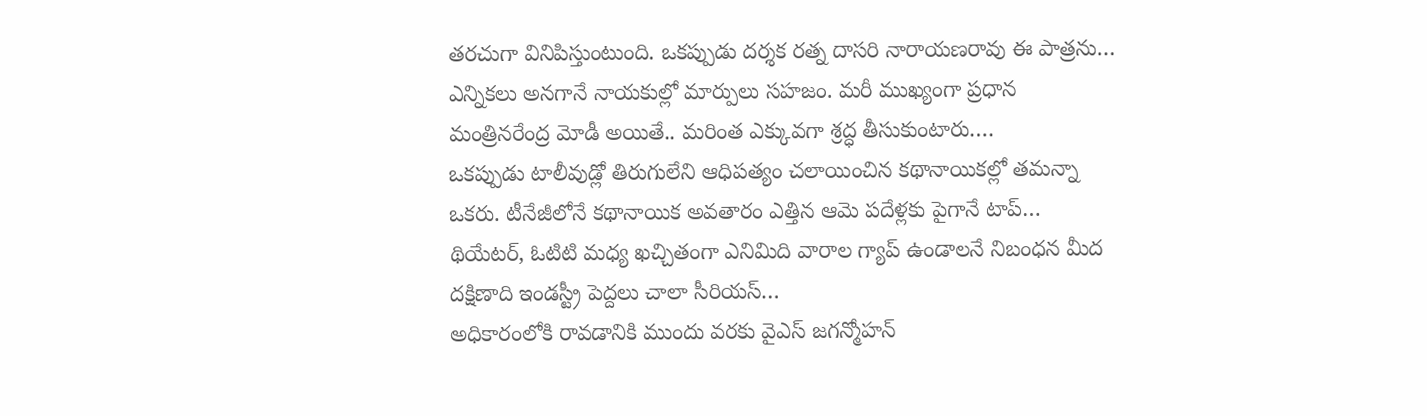తరచుగా వినిపిస్తుంటుంది. ఒకప్పుడు దర్శక రత్న దాసరి నారాయణరావు ఈ పాత్రను…
ఎన్నికలు అనగానే నాయకుల్లో మార్పులు సహజం. మరీ ముఖ్యంగా ప్రధాన మంత్రినరేంద్ర మోడీ అయితే.. మరింత ఎక్కువగా శ్రద్ధ తీసుకుంటారు.…
ఒకప్పుడు టాలీవుడ్లో తిరుగులేని ఆధిపత్యం చలాయించిన కథానాయికల్లో తమన్నా ఒకరు. టీనేజీలోనే కథానాయిక అవతారం ఎత్తిన ఆమె పదేళ్లకు పైగానే టాప్…
థియేటర్, ఓటిటి మధ్య ఖచ్చితంగా ఎనిమిది వారాల గ్యాప్ ఉండాలనే నిబంధన మీద దక్షిణాది ఇండస్ట్రీ పెద్దలు చాలా సీరియస్…
అధికారంలోకి రావడానికి ముందు వరకు వైఎస్ జగన్మోహన్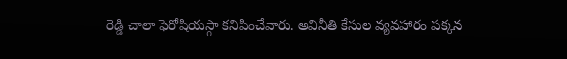రెడ్డి చాలా ఫెరోషియస్గా కనిపించేవారు. అవినీతి కేసుల వ్యవహారం పక్కన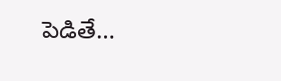పెడితే…